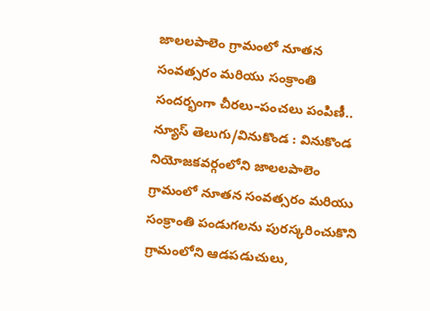జాలలపాలెం గ్రామంలో నూతన సంవత్సరం మరియు సంక్రాంతి సందర్భంగా చీరలు–పంచలు పంపిణీ..
న్యూస్ తెలుగు/వినుకొండ : వినుకొండ నియోజకవర్గంలోని జాలలపాలెం గ్రామంలో నూతన సంవత్సరం మరియు సంక్రాంతి పండుగలను పురస్కరించుకొని గ్రామంలోని ఆడపడుచులు,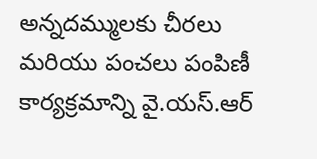అన్నదమ్ములకు చీరలు మరియు పంచలు పంపిణీ కార్యక్రమాన్ని వై.యస్.ఆర్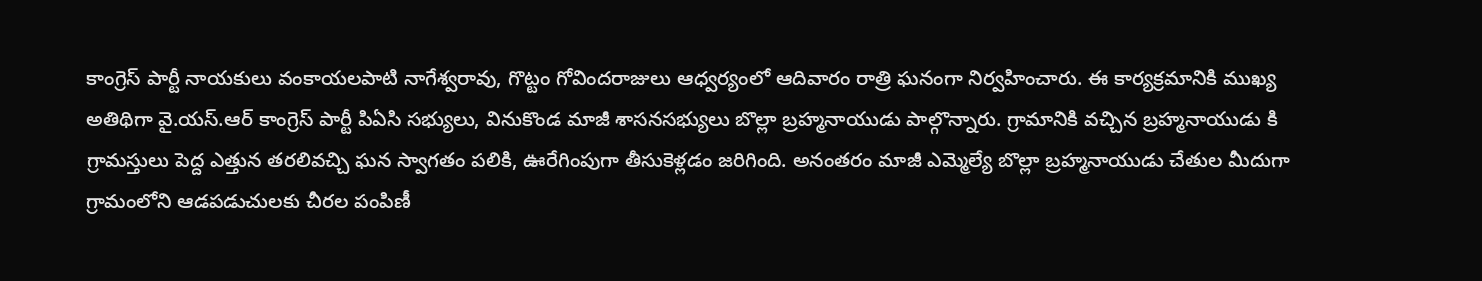కాంగ్రెస్ పార్టీ నాయకులు వంకాయలపాటి నాగేశ్వరావు, గొట్టం గోవిందరాజులు ఆధ్వర్యంలో ఆదివారం రాత్రి ఘనంగా నిర్వహించారు. ఈ కార్యక్రమానికి ముఖ్య అతిథిగా వై.యస్.ఆర్ కాంగ్రెస్ పార్టీ పిఏసి సభ్యులు, వినుకొండ మాజీ శాసనసభ్యులు బొల్లా బ్రహ్మనాయుడు పాల్గొన్నారు. గ్రామానికి వచ్చిన బ్రహ్మనాయుడు కి గ్రామస్తులు పెద్ద ఎత్తున తరలివచ్చి ఘన స్వాగతం పలికి, ఊరేగింపుగా తీసుకెళ్లడం జరిగింది. అనంతరం మాజీ ఎమ్మెల్యే బొల్లా బ్రహ్మనాయుడు చేతుల మీదుగా గ్రామంలోని ఆడపడుచులకు చీరల పంపిణీ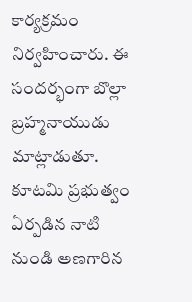కార్యక్రమం నిర్వహించారు. ఈ సందర్భంగా బొల్లా బ్రహ్మనాయుడు మాట్లాడుతూ. కూటమి ప్రభుత్వం ఏర్పడిన నాటి నుండి అణగారిన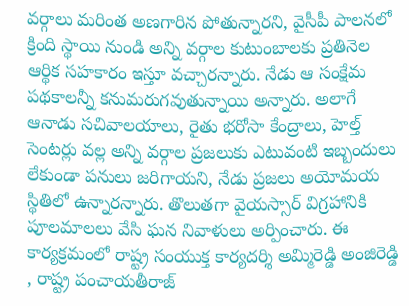వర్గాలు మరింత అణగారిన పోతున్నారని, వైసీపీ పాలనలో క్రింది స్థాయి నుండి అన్ని వర్గాల కుటుంబాలకు ప్రతినెల ఆర్థిక సహకారం ఇస్తూ వచ్చారన్నారు. నేడు ఆ సంక్షేమ పథకాలన్నీ కనుమరుగవుతున్నాయి అన్నారు. అలాగే ఆనాడు సచివాలయాలు, రైతు భరోసా కేంద్రాలు, హెల్త్ సెంటర్లు వల్ల అన్ని వర్గాల ప్రజలుకు ఎటువంటి ఇబ్బందులు లేకుండా పనులు జరిగాయని, నేడు ప్రజలు అయోమయ స్థితిలో ఉన్నారన్నారు. తొలుతగా వైయస్సార్ విగ్రహానికి పూలమాలలు వేసి ఘన నివాళులు అర్పించారు. ఈ కార్యక్రమంలో రాష్ట్ర సంయుక్త కార్యదర్శి అమ్మిరెడ్డి అంజిరెడ్డి , రాష్ట్ర పంచాయతీరాజ్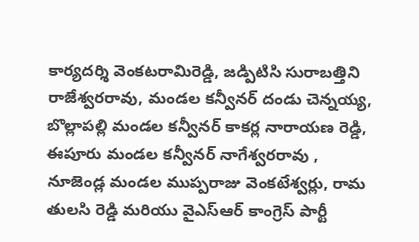కార్యదర్శి వెంకటరామిరెడ్డి, జడ్పిటిసి సురాబత్తిని రాజేశ్వరరావు, మండల కన్వీనర్ దండు చెన్నయ్య, బొల్లాపల్లి మండల కన్వీనర్ కాకర్ల నారాయణ రెడ్డి, ఈపూరు మండల కన్వీనర్ నాగేశ్వరరావు , నూజెండ్ల మండల ముప్పరాజు వెంకటేశ్వర్లు, రామ తులసి రెడ్డి మరియు వైఎస్ఆర్ కాంగ్రెస్ పార్టీ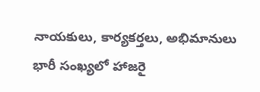నాయకులు, కార్యకర్తలు, అభిమానులు భారీ సంఖ్యలో హాజరై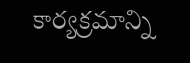కార్యక్రమాన్ని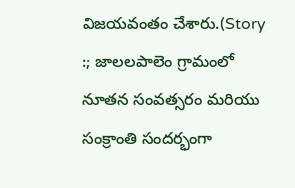విజయవంతం చేశారు.(Story :; జాలలపాలెం గ్రామంలో నూతన సంవత్సరం మరియు సంక్రాంతి సందర్భంగా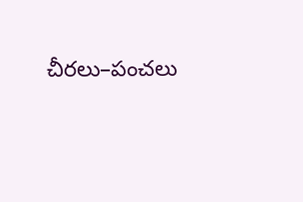చీరలు–పంచలు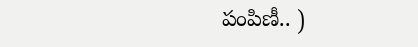పంపిణీ.. )